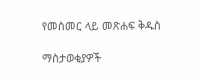የመስመር ላይ መጽሐፍ ቅዱስ

ማስታወቂያዎች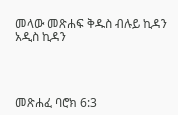መላው መጽሐፍ ቅዱስ ብሉይ ኪዳን አዲስ ኪዳን




መጽሐፈ ባሮክ 6:3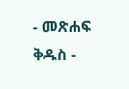- መጽሐፍ ቅዱስ -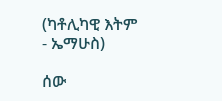(ካቶሊካዊ እትም - ኤማሁስ)

ሰው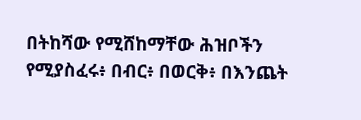በትከሻው የሚሸከማቸው ሕዝቦችን የሚያስፈሩ፥ በብር፥ በወርቅ፥ በእንጨት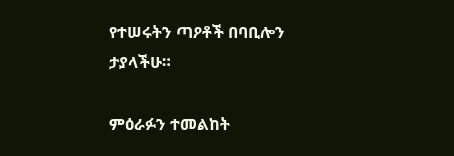የተሠሩትን ጣዖቶች በባቢሎን ታያላችሁ።

ምዕራፉን ተመልከት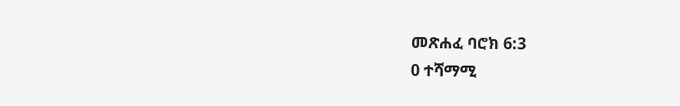መጽሐፈ ባሮክ 6:3
0 ተሻማሚ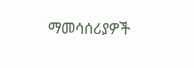ማመሳሰሪያዎች